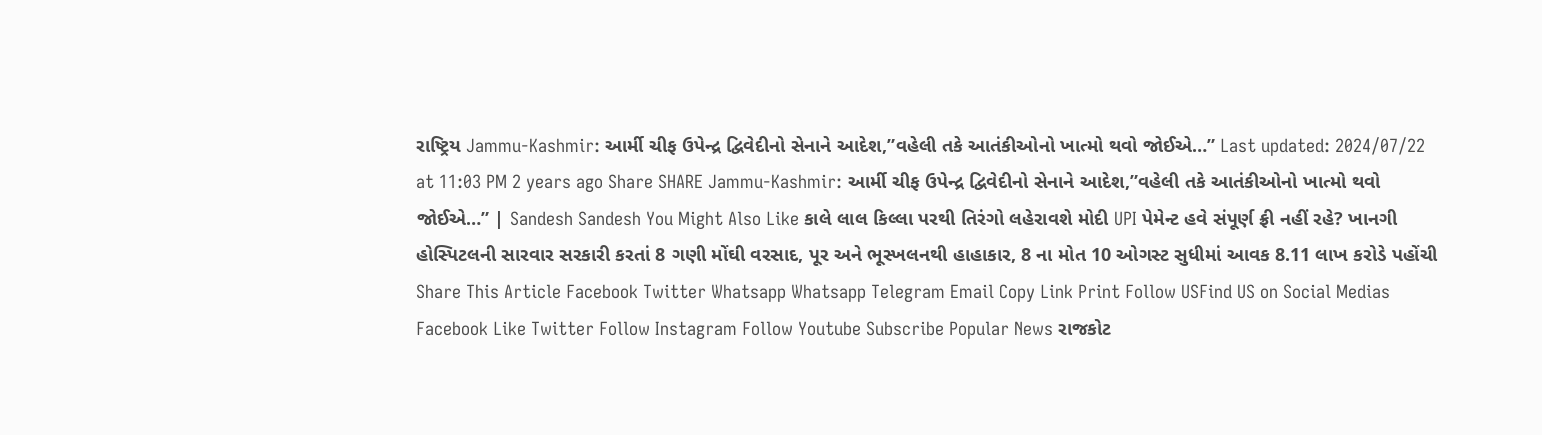રાષ્ટ્રિય Jammu-Kashmir: આર્મી ચીફ ઉપેન્દ્ર દ્વિવેદીનો સેનાને આદેશ,”વહેલી તકે આતંકીઓનો ખાત્મો થવો જોઈએ…” Last updated: 2024/07/22 at 11:03 PM 2 years ago Share SHARE Jammu-Kashmir: આર્મી ચીફ ઉપેન્દ્ર દ્વિવેદીનો સેનાને આદેશ,”વહેલી તકે આતંકીઓનો ખાત્મો થવો જોઈએ…” | Sandesh Sandesh You Might Also Like કાલે લાલ કિલ્લા પરથી તિરંગો લહેરાવશે મોદી UPI પેમેન્ટ હવે સંપૂર્ણ ફ્રી નહીં રહે? ખાનગી હોસ્પિટલની સારવાર સરકારી કરતાં 8 ગણી મોંઘી વરસાદ, પૂર અને ભૂસ્ખલનથી હાહાકાર, 8 ના મોત 10 ઓગસ્ટ સુધીમાં આવક 8.11 લાખ કરોડે પહોંચી Share This Article Facebook Twitter Whatsapp Whatsapp Telegram Email Copy Link Print Follow USFind US on Social Medias Facebook Like Twitter Follow Instagram Follow Youtube Subscribe Popular News રાજકોટ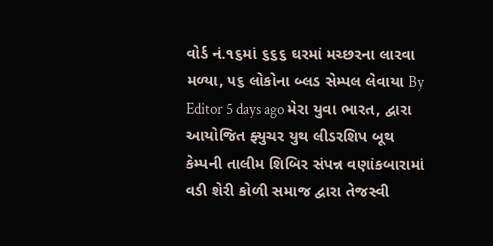વોર્ડ નં.૧૬માં ૬૬૬ ઘરમાં મચ્છરના લારવા મળ્યા, ૫૬ લોકોના બ્લડ સેમ્પલ લેવાયા By Editor 5 days ago મેરા યુવા ભારત, દ્વારા આયોજિત ફ્યુચર યુથ લીડરશિપ બૂથ કેમ્પની તાલીમ શિબિર સંપન્ન વણાંકબારામાં વડી શેરી કોળી સમાજ દ્વારા તેજસ્વી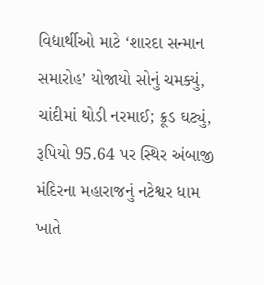વિદ્યાર્થીઓ માટે ‘શારદા સન્માન સમારોહ’ યોજાયો સોનું ચમક્યું, ચાંદીમાં થોડી નરમાઈ; ક્રૂડ ઘટ્યું, રૂપિયો 95.64 પર સ્થિર અંબાજી મંદિરના મહારાજનું નટેશ્વર ધામ ખાતે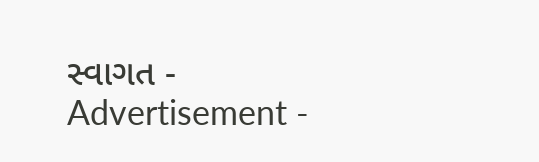સ્વાગત - Advertisement -